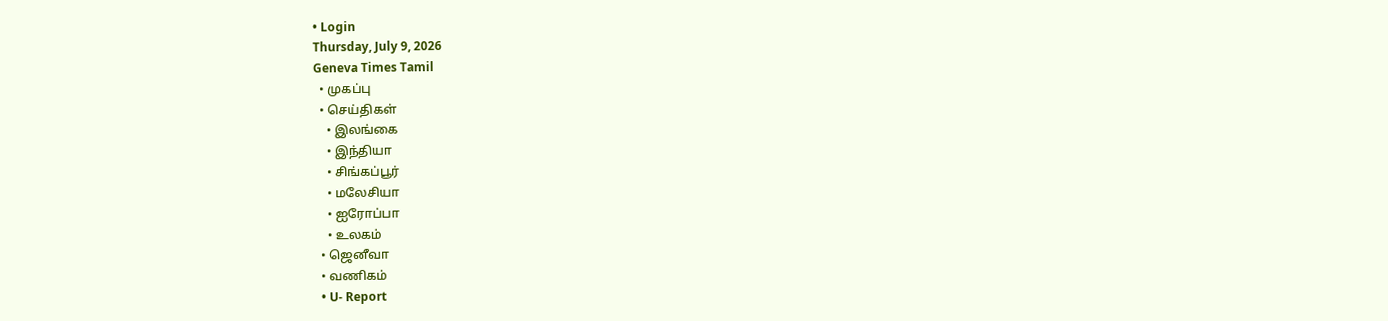• Login
Thursday, July 9, 2026
Geneva Times Tamil
  • முகப்பு
  • செய்திகள்
    • இலங்கை
    • இந்தியா
    • சிங்கப்பூர்
    • மலேசியா
    • ஐரோப்பா
    • உலகம்
  • ஜெனீவா
  • வணிகம்
  • U- Report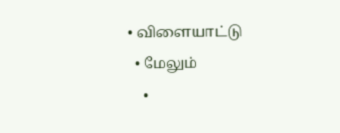• விளையாட்டு
  • மேலும்
    •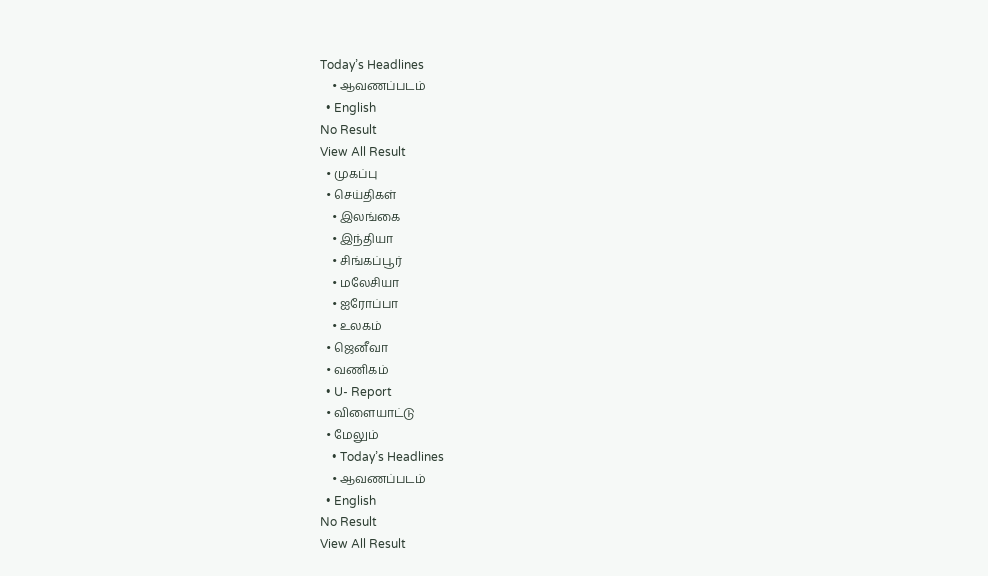Today’s Headlines
    • ஆவணப்படம்
  • English
No Result
View All Result
  • முகப்பு
  • செய்திகள்
    • இலங்கை
    • இந்தியா
    • சிங்கப்பூர்
    • மலேசியா
    • ஐரோப்பா
    • உலகம்
  • ஜெனீவா
  • வணிகம்
  • U- Report
  • விளையாட்டு
  • மேலும்
    • Today’s Headlines
    • ஆவணப்படம்
  • English
No Result
View All Result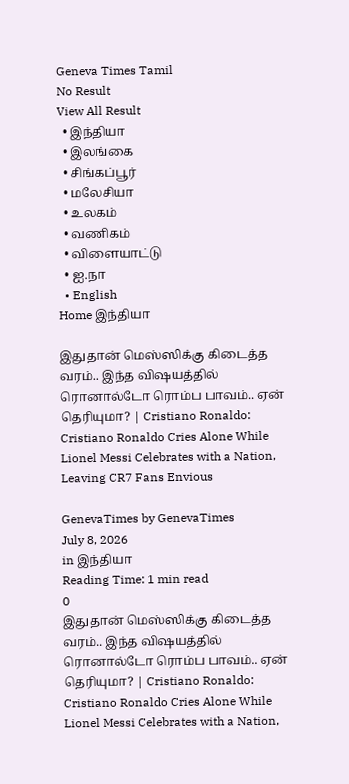Geneva Times Tamil
No Result
View All Result
  • இந்தியா
  • இலங்கை
  • சிங்கப்பூர்
  • மலேசியா
  • உலகம்
  • வணிகம்
  • விளையாட்டு
  • ஐ.நா
  • English
Home இந்தியா

இதுதான் மெஸ்ஸிக்கு கிடைத்த வரம்.. இந்த விஷயத்தில் ரொனால்டோ ரொம்ப பாவம்.. ஏன் தெரியுமா? | Cristiano Ronaldo: Cristiano Ronaldo Cries Alone While Lionel Messi Celebrates with a Nation, Leaving CR7 Fans Envious

GenevaTimes by GenevaTimes
July 8, 2026
in இந்தியா
Reading Time: 1 min read
0
இதுதான் மெஸ்ஸிக்கு கிடைத்த வரம்.. இந்த விஷயத்தில் ரொனால்டோ ரொம்ப பாவம்.. ஏன் தெரியுமா? | Cristiano Ronaldo: Cristiano Ronaldo Cries Alone While Lionel Messi Celebrates with a Nation,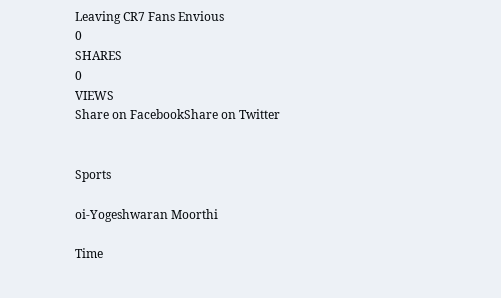Leaving CR7 Fans Envious
0
SHARES
0
VIEWS
Share on FacebookShare on Twitter


Sports

oi-Yogeshwaran Moorthi

Time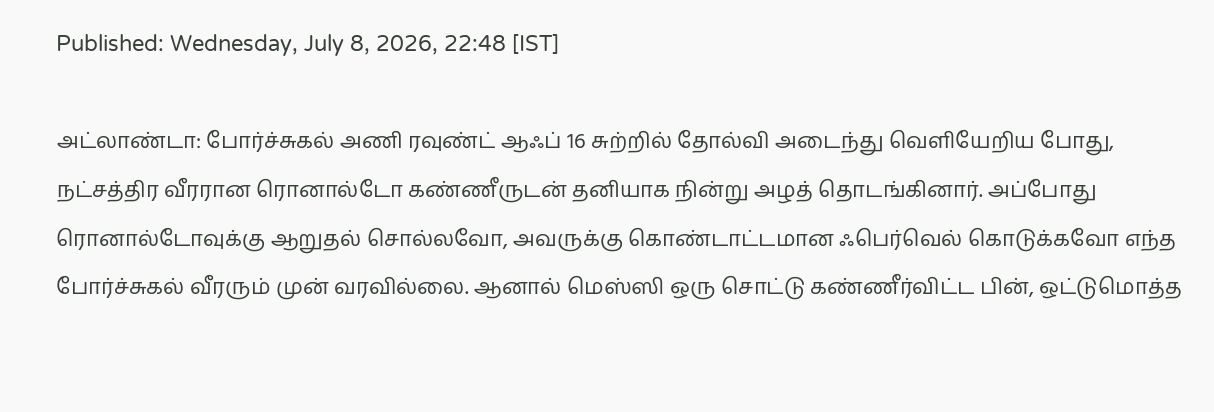Published: Wednesday, July 8, 2026, 22:48 [IST]

அட்லாண்டா: போர்ச்சுகல் அணி ரவுண்ட் ஆஃப் 16 சுற்றில் தோல்வி அடைந்து வெளியேறிய போது, நட்சத்திர வீரரான ரொனால்டோ கண்ணீருடன் தனியாக நின்று அழத் தொடங்கினார். அப்போது ரொனால்டோவுக்கு ஆறுதல் சொல்லவோ, அவருக்கு கொண்டாட்டமான ஃபெர்வெல் கொடுக்கவோ எந்த போர்ச்சுகல் வீரரும் முன் வரவில்லை. ஆனால் மெஸ்ஸி ஒரு சொட்டு கண்ணீர்விட்ட பின், ஒட்டுமொத்த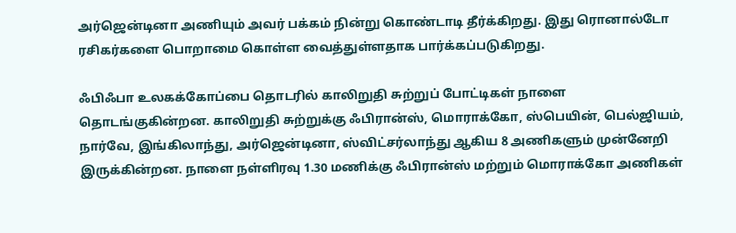அர்ஜென்டினா அணியும் அவர் பக்கம் நின்று கொண்டாடி தீர்க்கிறது. இது ரொனால்டோ ரசிகர்களை பொறாமை கொள்ள வைத்துள்ளதாக பார்க்கப்படுகிறது.

ஃபிஃபா உலகக்கோப்பை தொடரில் காலிறுதி சுற்றுப் போட்டிகள் நாளை தொடங்குகின்றன. காலிறுதி சுற்றுக்கு ஃபிரான்ஸ், மொராக்கோ, ஸ்பெயின், பெல்ஜியம், நார்வே, இங்கிலாந்து, அர்ஜென்டினா, ஸ்விட்சர்லாந்து ஆகிய 8 அணிகளும் முன்னேறி இருக்கின்றன. நாளை நள்ளிரவு 1.30 மணிக்கு ஃபிரான்ஸ் மற்றும் மொராக்கோ அணிகள்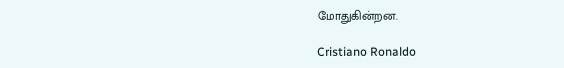மோதுகின்றன.

Cristiano Ronaldo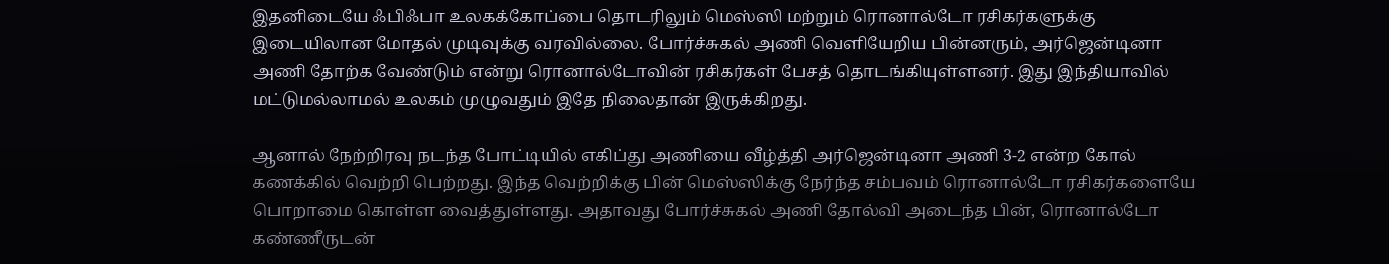இதனிடையே ஃபிஃபா உலகக்கோப்பை தொடரிலும் மெஸ்ஸி மற்றும் ரொனால்டோ ரசிகர்களுக்கு இடையிலான மோதல் முடிவுக்கு வரவில்லை. போர்ச்சுகல் அணி வெளியேறிய பின்னரும், அர்ஜென்டினா அணி தோற்க வேண்டும் என்று ரொனால்டோவின் ரசிகர்கள் பேசத் தொடங்கியுள்ளனர். இது இந்தியாவில் மட்டுமல்லாமல் உலகம் முழுவதும் இதே நிலைதான் இருக்கிறது.

ஆனால் நேற்றிரவு நடந்த போட்டியில் எகிப்து அணியை வீழ்த்தி அர்ஜென்டினா அணி 3-2 என்ற கோல் கணக்கில் வெற்றி பெற்றது. இந்த வெற்றிக்கு பின் மெஸ்ஸிக்கு நேர்ந்த சம்பவம் ரொனால்டோ ரசிகர்களையே பொறாமை கொள்ள வைத்துள்ளது. அதாவது போர்ச்சுகல் அணி தோல்வி அடைந்த பின், ரொனால்டோ கண்ணீருடன்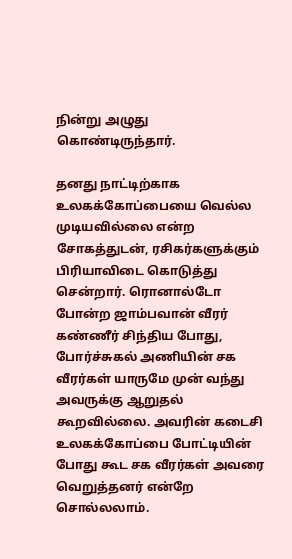நின்று அழுது கொண்டிருந்தார்.

தனது நாட்டிற்காக உலகக்கோப்பையை வெல்ல முடியவில்லை என்ற சோகத்துடன், ரசிகர்களுக்கும் பிரியாவிடை கொடுத்து சென்றார். ரொனால்டோ போன்ற ஜாம்பவான் வீரர் கண்ணீர் சிந்திய போது, போர்ச்சுகல் அணியின் சக வீரர்கள் யாருமே முன் வந்து அவருக்கு ஆறுதல் கூறவில்லை. அவரின் கடைசி உலகக்கோப்பை போட்டியின் போது கூட சக வீரர்கள் அவரை வெறுத்தனர் என்றே சொல்லலாம்.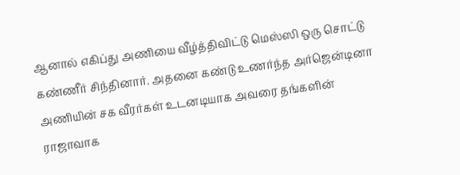ஆனால் எகிப்து அணியை வீழ்த்திவிட்டு மெஸ்ஸி ஒரு சொட்டு கண்ணீர் சிந்தினார். அதனை கண்டு உணர்ந்த அர்ஜென்டினா அணியின் சக வீரர்கள் உடனடியாக அவரை தங்களின் ராஜாவாக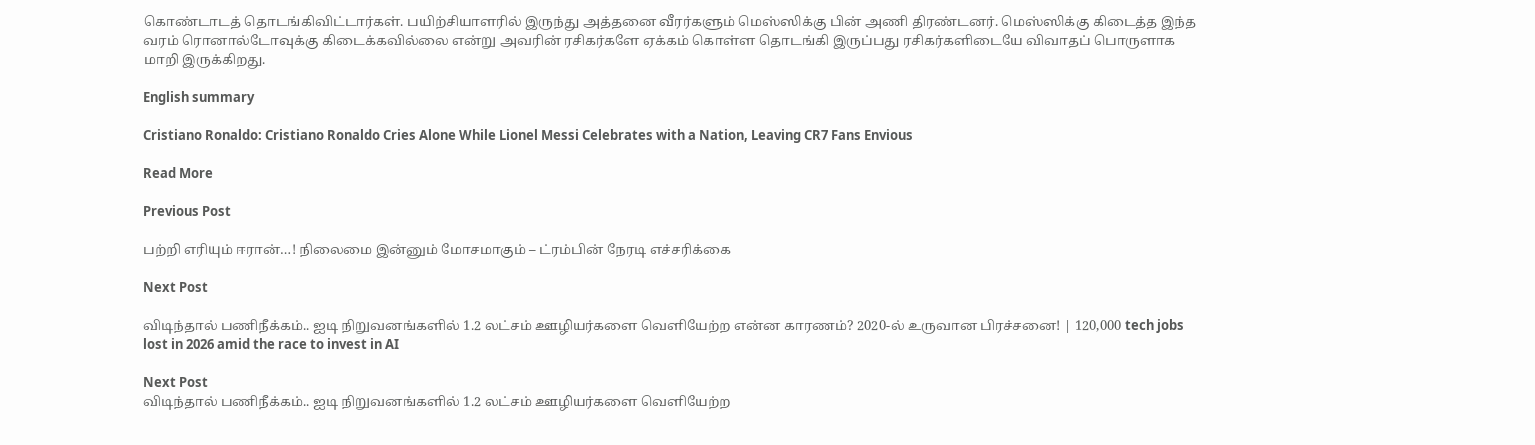கொண்டாடத் தொடங்கிவிட்டார்கள். பயிற்சியாளரில் இருந்து அத்தனை வீரர்களும் மெஸ்ஸிக்கு பின் அணி திரண்டனர். மெஸ்ஸிக்கு கிடைத்த இந்த வரம் ரொனால்டோவுக்கு கிடைக்கவில்லை என்று அவரின் ரசிகர்களே ஏக்கம் கொள்ள தொடங்கி இருப்பது ரசிகர்களிடையே விவாதப் பொருளாக மாறி இருக்கிறது.

English summary

Cristiano Ronaldo: Cristiano Ronaldo Cries Alone While Lionel Messi Celebrates with a Nation, Leaving CR7 Fans Envious

Read More

Previous Post

பற்றி எரியும் ஈரான்…! நிலைமை இன்னும் மோசமாகும் – ட்ரம்பின் நேரடி எச்சரிக்கை

Next Post

விடிந்தால் பணிநீக்கம்.. ஐடி நிறுவனங்களில் 1.2 லட்சம் ஊழியர்களை வெளியேற்ற என்ன காரணம்? 2020-ல் உருவான பிரச்சனை! | 120,000 tech jobs lost in 2026 amid the race to invest in AI

Next Post
விடிந்தால் பணிநீக்கம்.. ஐடி நிறுவனங்களில் 1.2 லட்சம் ஊழியர்களை வெளியேற்ற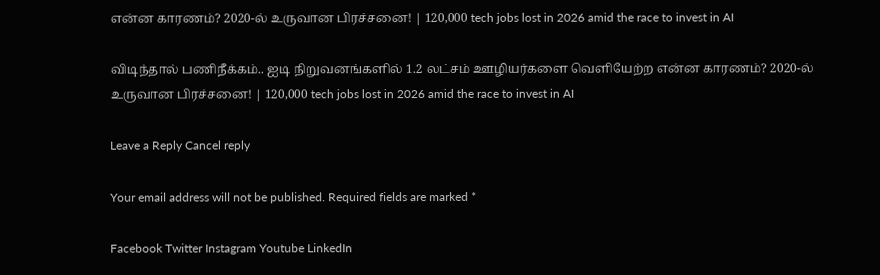என்ன காரணம்? 2020-ல் உருவான பிரச்சனை! | 120,000 tech jobs lost in 2026 amid the race to invest in AI

விடிந்தால் பணிநீக்கம்.. ஐடி நிறுவனங்களில் 1.2 லட்சம் ஊழியர்களை வெளியேற்ற என்ன காரணம்? 2020-ல் உருவான பிரச்சனை! | 120,000 tech jobs lost in 2026 amid the race to invest in AI

Leave a Reply Cancel reply

Your email address will not be published. Required fields are marked *

Facebook Twitter Instagram Youtube LinkedIn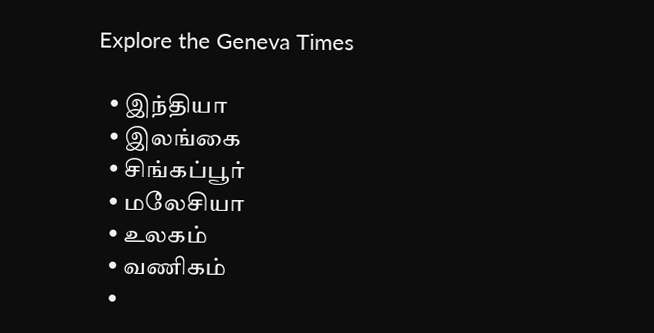Explore the Geneva Times

  • இந்தியா
  • இலங்கை
  • சிங்கப்பூர்
  • மலேசியா
  • உலகம்
  • வணிகம்
  •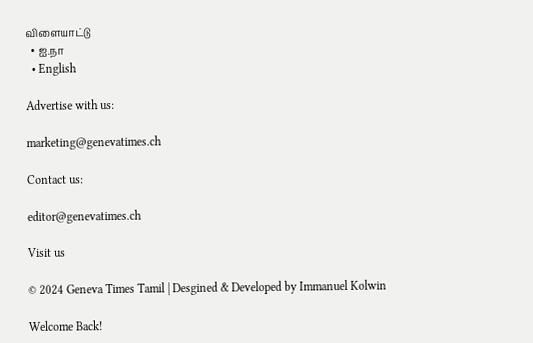விளையாட்டு
  • ஐ.நா
  • English

Advertise with us:

marketing@genevatimes.ch

Contact us:

editor@genevatimes.ch

Visit us

© 2024 Geneva Times Tamil | Desgined & Developed by Immanuel Kolwin

Welcome Back!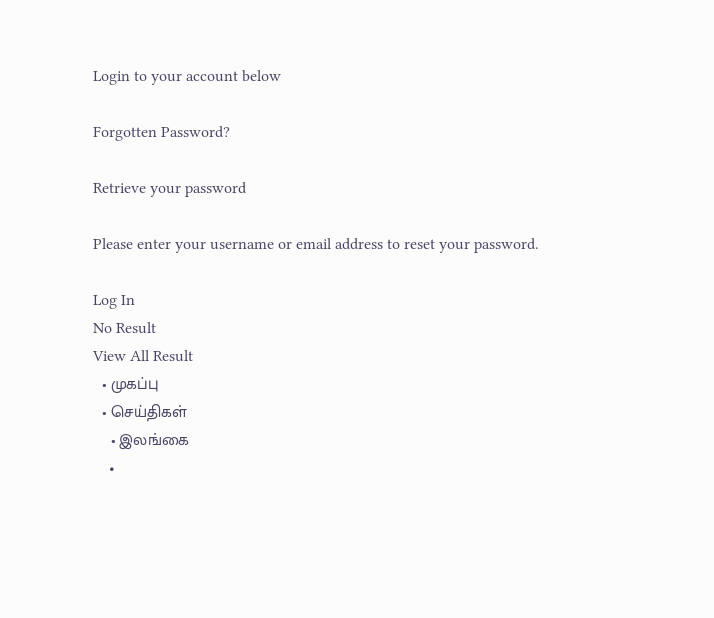Login to your account below

Forgotten Password?

Retrieve your password

Please enter your username or email address to reset your password.

Log In
No Result
View All Result
  • முகப்பு
  • செய்திகள்
    • இலங்கை
    •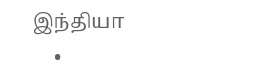இந்தியா
    •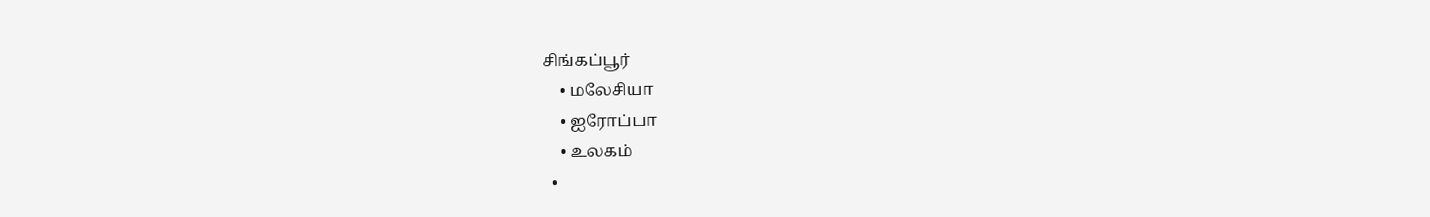சிங்கப்பூர்
    • மலேசியா
    • ஐரோப்பா
    • உலகம்
  •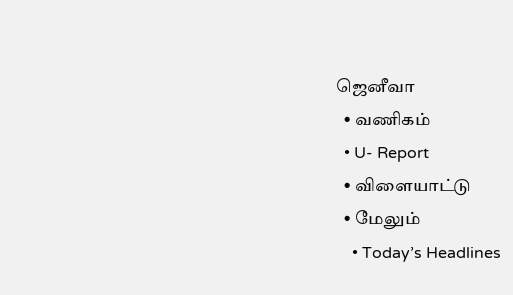ஜெனீவா
  • வணிகம்
  • U- Report
  • விளையாட்டு
  • மேலும்
    • Today’s Headlines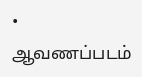• ஆவணப்படம்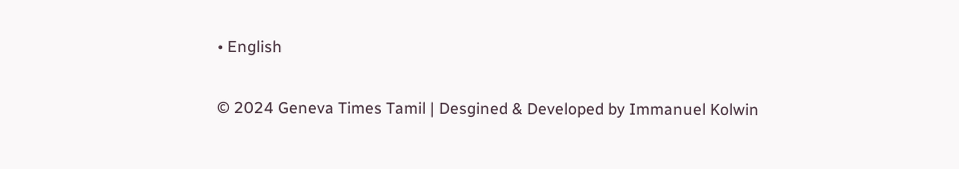• English

© 2024 Geneva Times Tamil | Desgined & Developed by Immanuel Kolwin